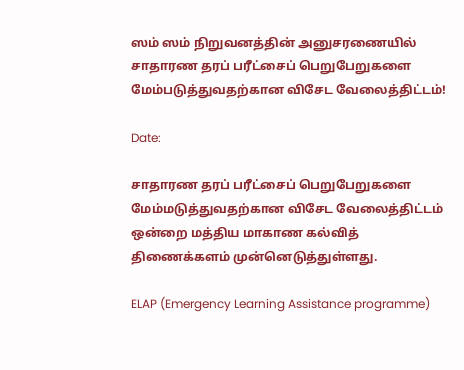ஸம் ஸம் நிறுவனத்தின் அனுசரணையில் சாதாரண தரப் பரீட்சைப் பெறுபேறுகளை மேம்படுத்துவதற்கான விசேட வேலைத்திட்டம்!

Date:

சாதாரண தரப் பரீட்சைப் பெறுபேறுகளை மேம்மடுத்துவதற்கான விசேட வேலைத்திட்டம் ஒன்றை மத்திய மாகாண கல்வித் திணைக்களம் முன்னெடுத்துள்ளது.

ELAP (Emergency Learning Assistance programme)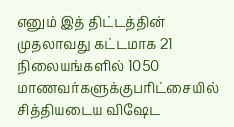எனும் இத் திட்டத்தின் முதலாவது கட்டமாக 21 நிலையங்களில் 1050 மாணவர்களுக்குபரிட்சையில் சித்தியடைய விஷேட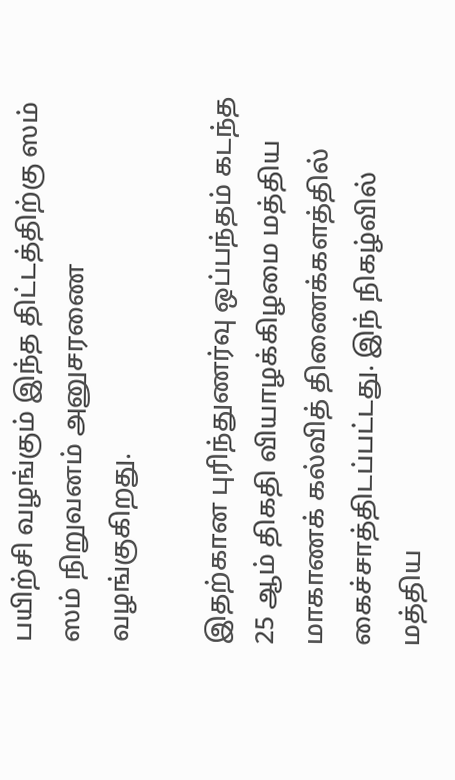பயிற்சி வழங்கும் இந்த திட்டத்திற்கு ஸம் ஸம் நிறுவனம் அனுசரணை வழங்குகிறது.

இதற்கான புரிந்துணர்வு ஒப்பந்தம் கடந்த 25 ஆம் திகதி வியாழக்கிழமை மத்திய மாகாணக் கல்வித் திணைக்களத்தில் கைச்சாத்திடப்பட்டது. இந் நிகழ்வில் மத்திய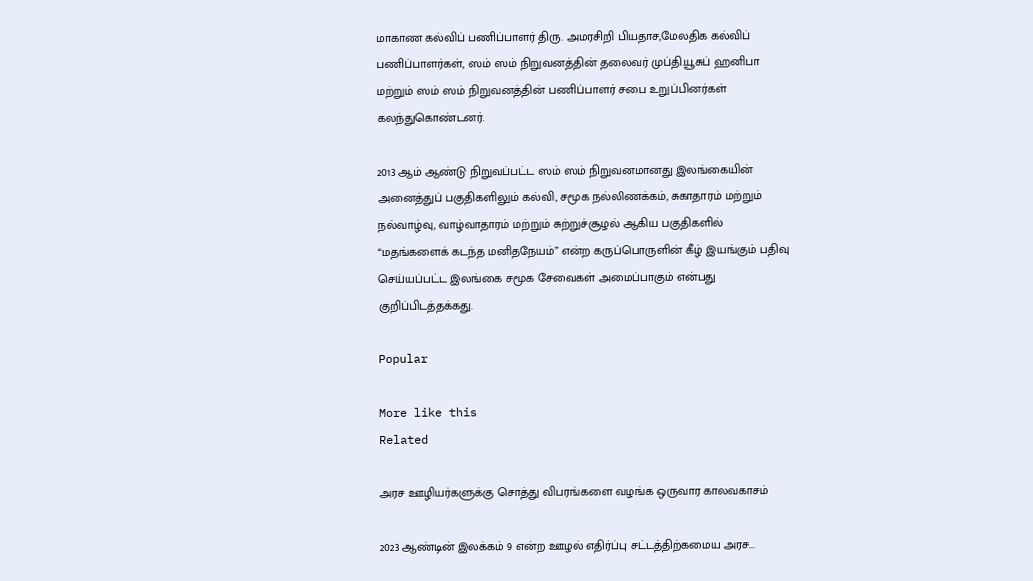மாகாண கல்விப் பணிப்பாளர் திரு. அமரசிறி பியதாச,மேலதிக கல்விப் பணிப்பாளர்கள், ஸம் ஸம் நிறுவனத்தின் தலைவர் முப்தி.யூசுப் ஹனிபா மற்றும் ஸம் ஸம் நிறுவனத்தின் பணிப்பாளர் சபை உறுப்பினர்கள் கலந்துகொண்டனர்.

2013 ஆம் ஆண்டு நிறுவப்பட்ட ஸம் ஸம் நிறுவனமானது இலங்கையின் அனைத்துப் பகுதிகளிலும் கல்வி, சமூக நல்லிணக்கம், சுகாதாரம் மற்றும் நல்வாழ்வு, வாழ்வாதாரம் மற்றும் சுற்றுச்சூழல் ஆகிய பகுதிகளில் “மதங்களைக் கடந்த மனிதநேயம்” என்ற கருப்பொருளின் கீழ் இயங்கும் பதிவு செய்யப்பட்ட இலங்கை சமூக சேவைகள் அமைப்பாகும் என்பது குறிப்பிடத்தக்கது.

Popular

More like this
Related

அரச ஊழியர்களுக்கு சொத்து விபரங்களை வழங்க ஒருவார காலவகாசம்

2023 ஆண்டின் இலக்கம் 9 என்ற ஊழல் எதிர்ப்பு சட்டத்திற்கமைய அரச...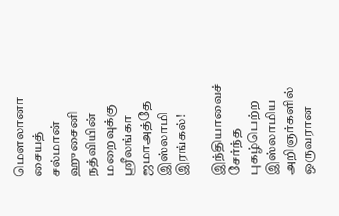மௌலானா சையத் சல்மான் ஹுசைனி நத்வியின் மறைவுக்கு ஸ்ரீலங்கா ஜமாஅத்தே இஸ்லாமி இரங்கல்!

இந்தியாவைச் சேர்ந்த  புகழ்பெற்ற இஸ்லாமிய அறிஞர்களில் ஒருவரான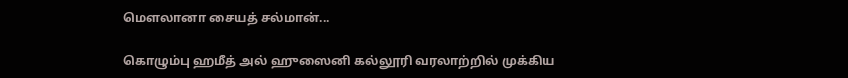மௌலானா சையத் சல்மான்...

கொழும்பு ஹமீத் அல் ஹுஸைனி கல்லூரி வரலாற்றில் முக்கிய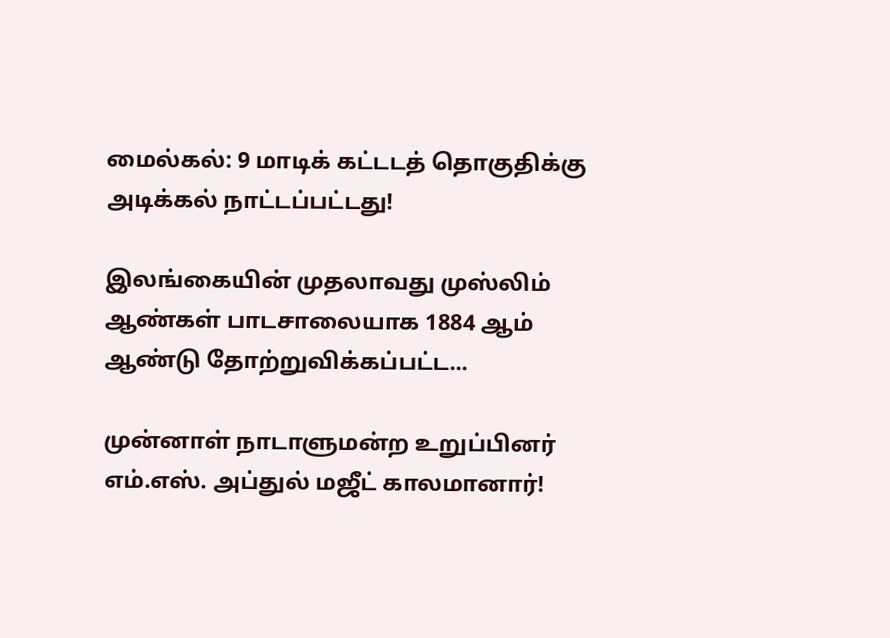மைல்கல்: 9 மாடிக் கட்டடத் தொகுதிக்கு அடிக்கல் நாட்டப்பட்டது!

இலங்கையின் முதலாவது முஸ்லிம் ஆண்கள் பாடசாலையாக 1884 ஆம் ஆண்டு தோற்றுவிக்கப்பட்ட...

முன்னாள் நாடாளுமன்ற உறுப்பினர் எம்.எஸ். அப்துல் மஜீட் காலமானார்!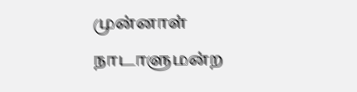முன்னாள் நாடாளுமன்ற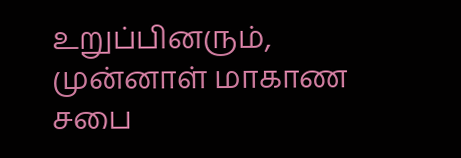உறுப்பினரும், முன்னாள் மாகாண சபை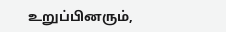உறுப்பினரும்,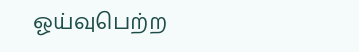ஓய்வுபெற்ற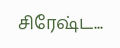சிரேஷ்ட...